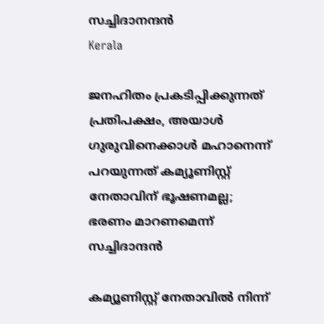സച്ചിദാനന്ദന്‍
Kerala

ജനഹിതം പ്രകടിപ്പിക്കുന്നത് പ്രതിപക്ഷം, അയാള്‍ ഗുരുവിനെക്കാള്‍ മഹാനെന്ന് പറയുന്നത് കമ്യൂണിസ്റ്റ് നേതാവിന് ഭൂഷണമല്ല; ഭരണം മാറണമെന്ന് സച്ചിദാന്ദന്‍

കമ്യൂണിസ്റ്റ് നേതാവില്‍ നിന്ന്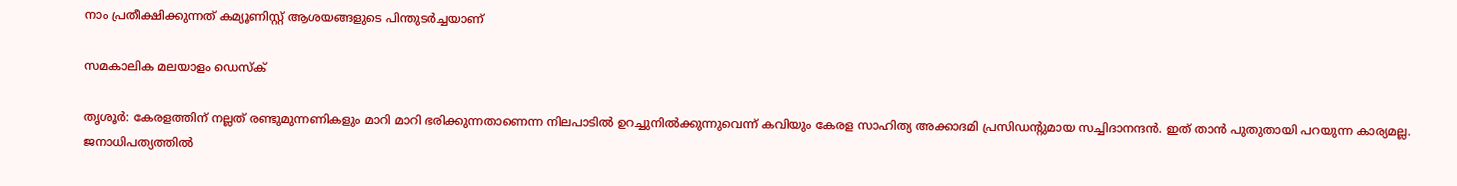നാം പ്രതീക്ഷിക്കുന്നത് കമ്യൂണിസ്റ്റ് ആശയങ്ങളുടെ പിന്തുടര്‍ച്ചയാണ്

സമകാലിക മലയാളം ഡെസ്ക്

തൃശൂര്‍: കേരളത്തിന് നല്ലത് രണ്ടുമുന്നണികളും മാറി മാറി ഭരിക്കുന്നതാണെന്ന നിലപാടില്‍ ഉറച്ചുനില്‍ക്കുന്നുവെന്ന് കവിയും കേരള സാഹിത്യ അക്കാദമി പ്രസിഡന്റുമായ സച്ചിദാനന്ദന്‍. ഇത് താന്‍ പുതുതായി പറയുന്ന കാര്യമല്ല. ജനാധിപത്യത്തില്‍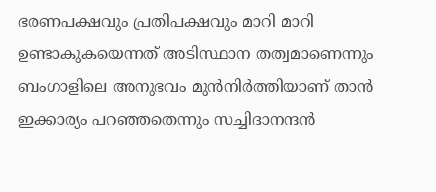ഭരണപക്ഷവും പ്രതിപക്ഷവും മാറി മാറി ഉണ്ടാകുകയെന്നത് അടിസ്ഥാന തത്വമാണെന്നും ബംഗാളിലെ അനുഭവം മുന്‍നിര്‍ത്തിയാണ് താന്‍ ഇക്കാര്യം പറഞ്ഞതെന്നും സച്ചിദാനന്ദന്‍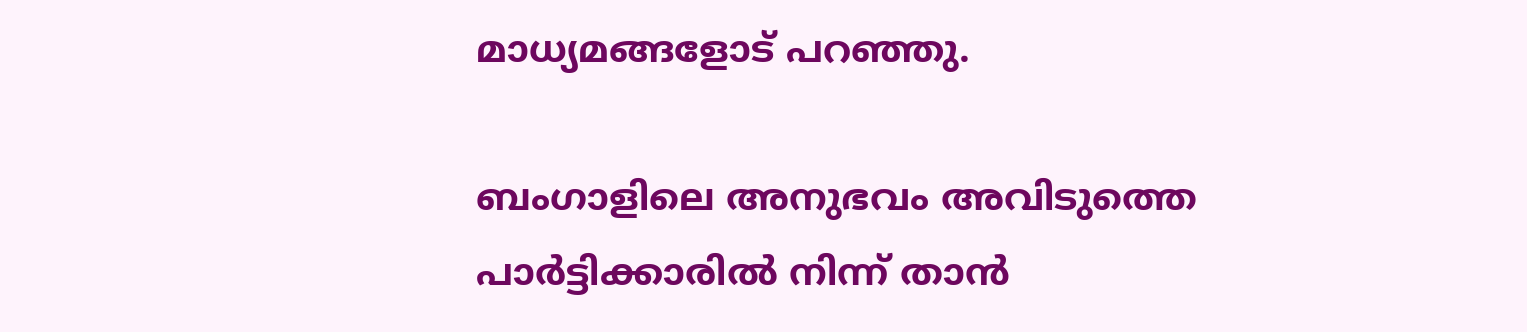മാധ്യമങ്ങളോട് പറഞ്ഞു.

ബംഗാളിലെ അനുഭവം അവിടുത്തെ പാര്‍ട്ടിക്കാരില്‍ നിന്ന് താന്‍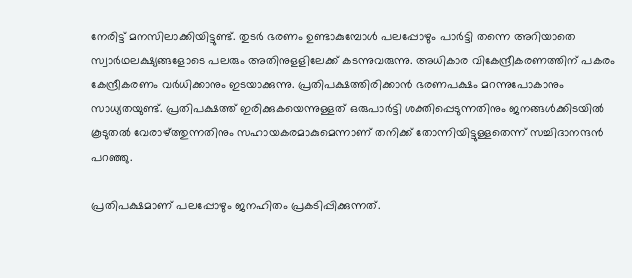നേരിട്ട് മനസിലാക്കിയിട്ടുണ്ട്. തുടര്‍ ഭരണം ഉണ്ടാകുമ്പോള്‍ പലപ്പോഴും പാര്‍ട്ടി തന്നെ അറിയാതെ സ്വാര്‍ഥലക്ഷ്യങ്ങളോടെ പലരും അതിനുളളിലേക്ക് കടന്നുവരുന്നു. അധികാര വികേന്ദ്രീകരണത്തിന് പകരം കേന്ദ്രീകരണം വര്‍ധിക്കാനും ഇടയാക്കുന്നു. പ്രതിപക്ഷത്തിരിക്കാന്‍ ഭരണപക്ഷം മറന്നുപോകാനും സാധ്യതയുണ്ട്. പ്രതിപക്ഷത്ത് ഇരിക്കുകയെന്നുള്ളത് ഒരുപാര്‍ട്ടി ശക്തിപ്പെടുന്നതിനും ജനങ്ങള്‍ക്കിടയില്‍ കൂടുതല്‍ വേരാഴ്ത്തുന്നതിനും സഹായകരമാകുമെന്നാണ് തനിക്ക് തോന്നിയിട്ടുള്ളതെന്ന് സച്ചിദാനന്ദന്‍ പറഞ്ഞു.

പ്രതിപക്ഷമാണ് പലപ്പോഴും ജനഹിതം പ്രകടിപ്പിക്കുന്നത്.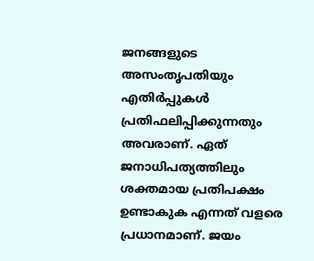ജനങ്ങളുടെ അസംതൃപതിയും എതിര്‍പ്പുകള്‍ പ്രതിഫലിപ്പിക്കുന്നതും അവരാണ്. ഏത് ജനാധിപത്യത്തിലും ശക്തമായ പ്രതിപക്ഷം ഉണ്ടാകുക എന്നത് വളരെ പ്രധാനമാണ്. ജയം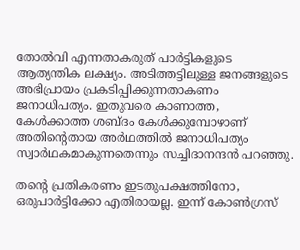തോല്‍വി എന്നതാകരുത് പാര്‍ട്ടികളുടെ ആത്യന്തിക ലക്ഷ്യം. അടിത്തട്ടിലുള്ള ജനങ്ങളുടെ അഭിപ്രായം പ്രകടിപ്പിക്കുന്നതാകണം ജനാധിപത്യം. ഇതുവരെ കാണാത്ത, കേള്‍ക്കാത്ത ശബ്ദം കേള്‍ക്കുമ്പോഴാണ് അതിന്റെതായ അര്‍ഥത്തില്‍ ജനാധിപത്യം സ്വാര്‍ഥകമാകുന്നതെന്നും സച്ചിദാനന്ദന്‍ പറഞ്ഞു.

തന്റെ പ്രതികരണം ഇടതുപക്ഷത്തിനോ, ഒരുപാര്‍ട്ടിക്കോ എതിരായല്ല. ഇന്ന് കോണ്‍ഗ്രസ്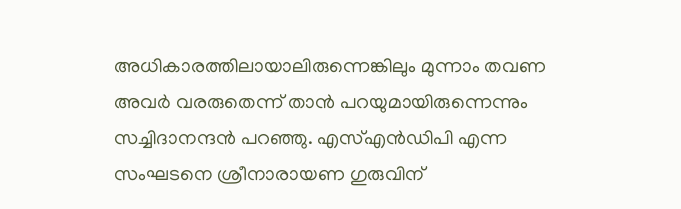അധികാരത്തിലായാലിരുന്നെങ്കിലും മുന്നാം തവണ അവര്‍ വരരുതെന്ന് താന്‍ പറയുമായിരുന്നെന്നും സച്ചിദാനന്ദന്‍ പറഞ്ഞു. എസ്എന്‍ഡിപി എന്ന സംഘടനെ ശ്രീനാരായണ ഗുരുവിന്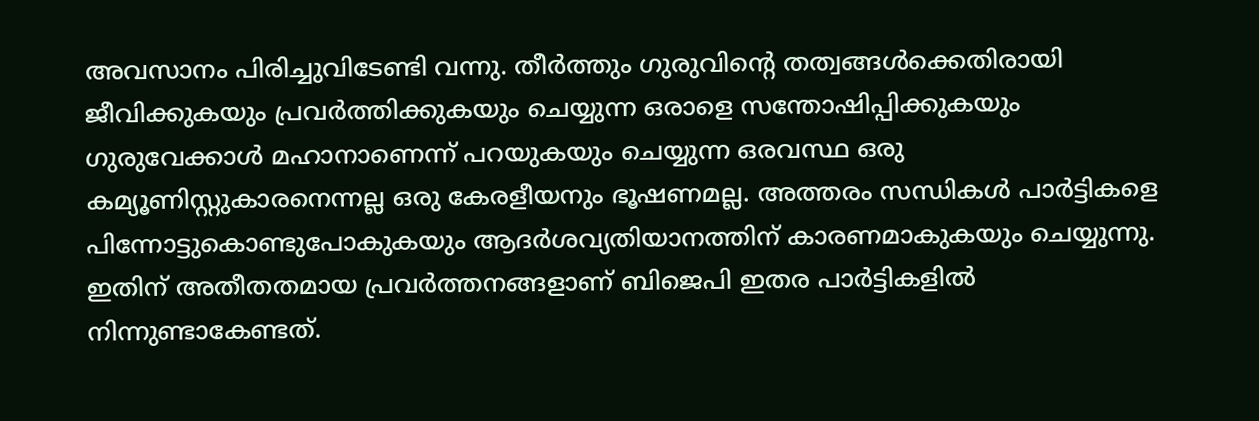അവസാനം പിരിച്ചുവിടേണ്ടി വന്നു. തീര്‍ത്തും ഗുരുവിന്റെ തത്വങ്ങള്‍ക്കെതിരായി ജീവിക്കുകയും പ്രവര്‍ത്തിക്കുകയും ചെയ്യുന്ന ഒരാളെ സന്തോഷിപ്പിക്കുകയും ഗുരുവേക്കാള്‍ മഹാനാണെന്ന് പറയുകയും ചെയ്യുന്ന ഒരവസ്ഥ ഒരു കമ്യൂണിസ്റ്റുകാരനെന്നല്ല ഒരു കേരളീയനും ഭൂഷണമല്ല. അത്തരം സന്ധികള്‍ പാര്‍ട്ടികളെ പിന്നോട്ടുകൊണ്ടുപോകുകയും ആദര്‍ശവ്യതിയാനത്തിന് കാരണമാകുകയും ചെയ്യുന്നു. ഇതിന് അതീതതമായ പ്രവര്‍ത്തനങ്ങളാണ് ബിജെപി ഇതര പാര്‍ട്ടികളില്‍ നിന്നുണ്ടാകേണ്ടത്.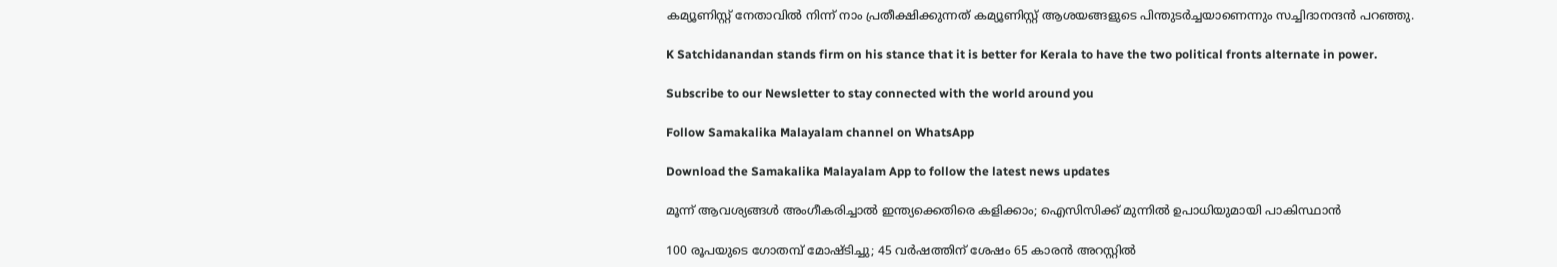കമ്യൂണിസ്റ്റ് നേതാവില്‍ നിന്ന് നാം പ്രതീക്ഷിക്കുന്നത് കമ്യൂണിസ്റ്റ് ആശയങ്ങളുടെ പിന്തുടര്‍ച്ചയാണെന്നും സച്ചിദാനന്ദന്‍ പറഞ്ഞു.

K Satchidanandan stands firm on his stance that it is better for Kerala to have the two political fronts alternate in power.

Subscribe to our Newsletter to stay connected with the world around you

Follow Samakalika Malayalam channel on WhatsApp

Download the Samakalika Malayalam App to follow the latest news updates

മൂന്ന് ആവശ്യങ്ങൾ അംഗീകരിച്ചാൽ ഇന്ത്യക്കെതിരെ കളിക്കാം; ഐസിസിക്ക് മുന്നിൽ ഉപാധിയുമായി പാകിസ്ഥാന്‍

100 രൂപയുടെ ഗോതമ്പ് മോഷ്ടിച്ചു; 45 വര്‍ഷത്തിന് ശേഷം 65 കാരന്‍ അറസ്റ്റില്‍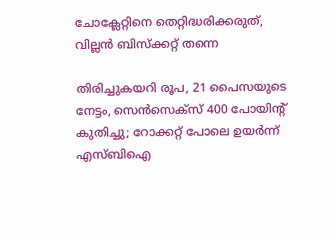ചോക്ലേറ്റിനെ തെറ്റിദ്ധരിക്കരുത്, വില്ലൻ ബിസ്ക്കറ്റ് തന്നെ

തിരിച്ചുകയറി രൂപ, 21 പൈസയുടെ നേട്ടം, സെന്‍സെക്‌സ് 400 പോയിന്റ് കുതിച്ചു; റോക്കറ്റ് പോലെ ഉയര്‍ന്ന് എസ്ബിഐ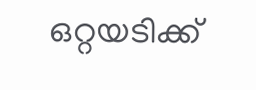ഒറ്റയടിക്ക്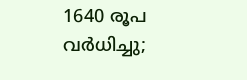1640 രൂപ വര്‍ധിച്ചു;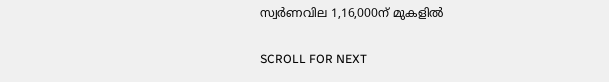സ്വര്‍ണവില 1,16,000ന് മുകളില്‍

SCROLL FOR NEXT